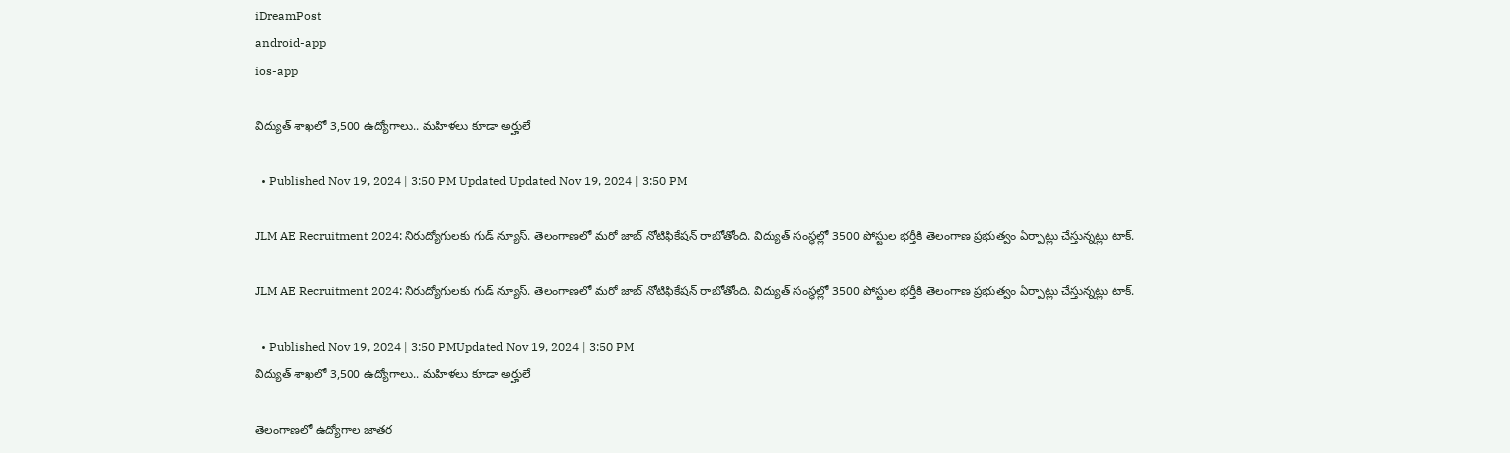iDreamPost
android-app
ios-app

విద్యుత్ శాఖలో 3,500 ఉద్యోగాలు.. మహిళలు కూడా అర్హులే

  • Published Nov 19, 2024 | 3:50 PM Updated Updated Nov 19, 2024 | 3:50 PM

JLM AE Recruitment 2024: నిరుద్యోగులకు గుడ్ న్యూస్. తెలంగాణలో మరో జాబ్ నోటిఫికేషన్ రాబోతోంది. విద్యుత్ సంస్థల్లో 3500 పోస్టుల భర్తీకి తెలంగాణ ప్రభుత్వం ఏర్పాట్లు చేస్తున్నట్లు టాక్.

JLM AE Recruitment 2024: నిరుద్యోగులకు గుడ్ న్యూస్. తెలంగాణలో మరో జాబ్ నోటిఫికేషన్ రాబోతోంది. విద్యుత్ సంస్థల్లో 3500 పోస్టుల భర్తీకి తెలంగాణ ప్రభుత్వం ఏర్పాట్లు చేస్తున్నట్లు టాక్.

  • Published Nov 19, 2024 | 3:50 PMUpdated Nov 19, 2024 | 3:50 PM
విద్యుత్ శాఖలో 3,500 ఉద్యోగాలు.. మహిళలు కూడా అర్హులే

తెలంగాణలో ఉద్యోగాల జాతర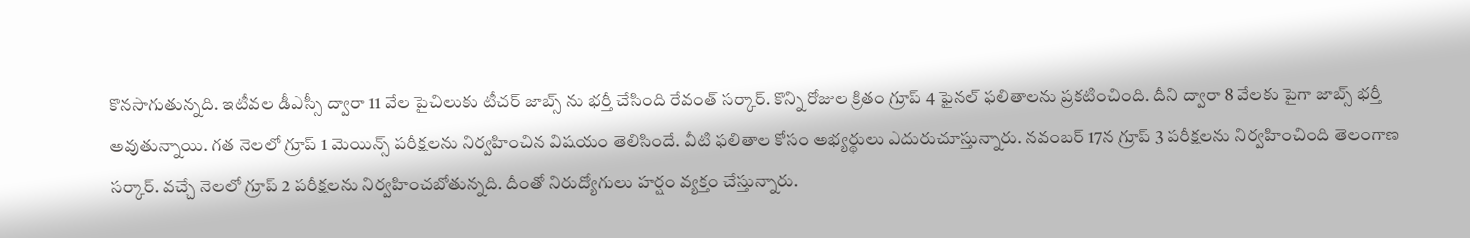కొనసాగుతున్నది. ఇటీవల డీఎస్సీ ద్వారా 11 వేల పైచిలుకు టీచర్ జాబ్స్ ను భర్తీ చేసింది రేవంత్ సర్కార్. కొన్ని రోజుల క్రితం గ్రూప్ 4 ఫైనల్ ఫలితాలను ప్రకటించింది. దీని ద్వారా 8 వేలకు పైగా జాబ్స్ భర్తీ అవుతున్నాయి. గత నెలలో గ్రూప్ 1 మెయిన్స్ పరీక్షలను నిర్వహించిన విషయం తెలిసిందే. వీటి ఫలితాల కోసం అభ్యర్థులు ఎదురుచూస్తున్నారు. నవంబర్ 17న గ్రూప్ 3 పరీక్షలను నిర్వహించింది తెలంగాణ సర్కార్. వచ్చే నెలలో గ్రూప్ 2 పరీక్షలను నిర్వహించబోతున్నది. దీంతో నిరుద్యోగులు హర్షం వ్యక్తం చేస్తున్నారు.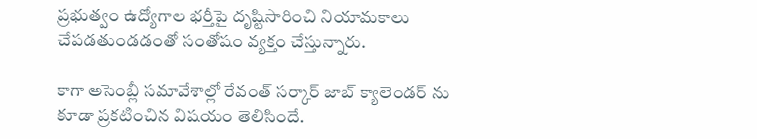ప్రభుత్వం ఉద్యోగాల భర్తీపై దృష్టిసారించి నియామకాలు చేపడతుండడంతో సంతోషం వ్యక్తం చేస్తున్నారు.

కాగా అసెంబ్లీ సమావేశాల్లో రేవంత్ సర్కార్ జాబ్ క్యాలెండర్ ను కూడా ప్రకటించిన విషయం తెలిసిందే.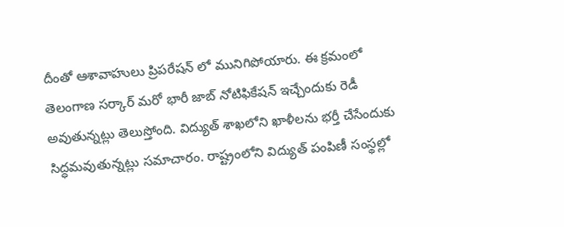దీంతో ఆశావాహులు ప్రిపరేషన్ లో మునిగిపోయారు. ఈ క్రమంలో తెలంగాణ సర్కార్ మరో భారీ జాబ్ నోటిఫికేషన్ ఇచ్చేందుకు రెడీ అవుతున్నట్లు తెలుస్తోంది. విద్యుత్ శాఖలోని ఖాళీలను భర్తీ చేసేందుకు సిద్ధమవుతున్నట్లు సమాచారం. రాష్ట్రంలోని విద్యుత్ పంపిణీ సంస్థల్లో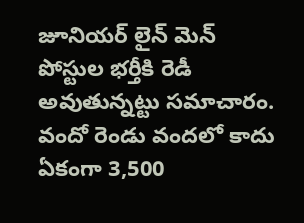జూనియర్ లైన్ మెన్ పోస్టుల భర్తీకి రెడీ అవుతున్నట్టు సమాచారం. వందో రెండు వందలో కాదు ఏకంగా 3,500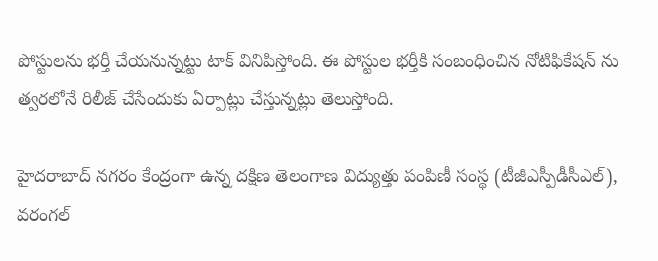పోస్టులను భర్తీ చేయనున్నట్టు టాక్ వినిపిస్తోంది. ఈ పోస్టుల భర్తీకి సంబంధించిన నోటిఫికేషన్ ను త్వరలోనే రిలీజ్ చేసేందుకు ఏర్పాట్లు చేస్తున్నట్లు తెలుస్తోంది.

హైదరాబాద్‌ నగరం కేంద్రంగా ఉన్న దక్షిణ తెలంగాణ విద్యుత్తు పంపిణీ సంస్థ (టీజీఎస్పీడీసీఎల్), వరంగల్‌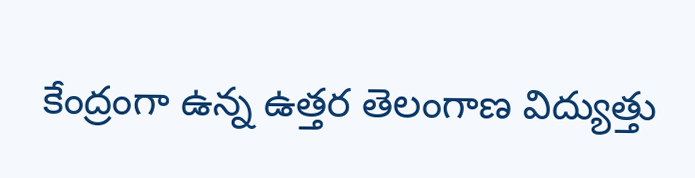కేంద్రంగా ఉన్న ఉత్తర తెలంగాణ విద్యుత్తు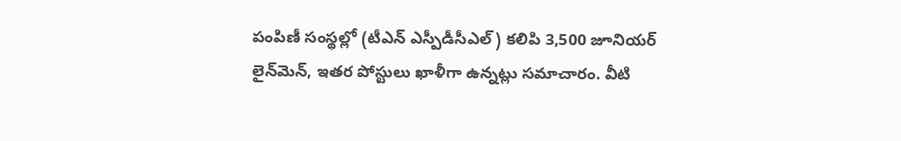పంపిణీ సంస్థల్లో (టీఎన్ ఎస్పీడీసీఎల్) కలిపి 3,500 జూనియర్‌ లైన్‌మెన్‌, ఇతర పోస్టులు ఖాళీగా ఉన్నట్లు సమాచారం. వీటి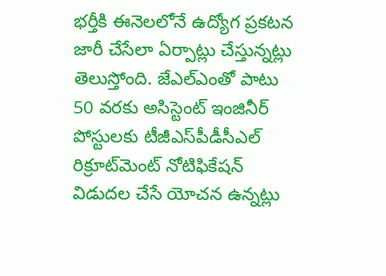భర్తీకి ఈనెలలోనే ఉద్యోగ ప్రకటన జారీ చేసేలా ఏర్పాట్లు చేస్తున్నట్లు తెలుస్తోంది. జేఎల్‌ఎంతో పాటు 50 వరకు అసిస్టెంట్‌ ఇంజినీర్‌ పోస్టులకు టీజీఎస్‌పీడీసీఎల్‌ రిక్రూట్‌మెంట్‌ నోటిఫికేషన్‌ విడుదల చేసే యోచన ఉన్నట్లు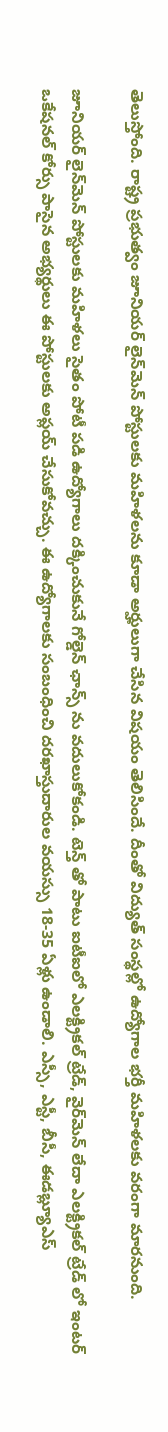తెలుస్తోంది. రాష్ట్ర ప్రభుత్వం జూనియర్‌ లైన్‌మెన్‌ పోస్టులకు మహిళలను కూడా అర్హులుగా చేసిన విషయం తెలిసిందే. దీంతో విద్యుత్ సంస్థల్లో ఉద్యోగాల భర్తీ మహిళలకు వరంగా మారనుంది.

జూనియర్‌ లైన్‌మెన్‌ పోస్టులకు మహిళలు సైతం పోటీ పడి ఉద్యోగాలు దక్కించుకునే గోల్డెన్ ఛాన్స్ ను వదులుకోకండి. టెన్త్ తో పాటు ఐటీఐలో ఎలక్ట్రికల్‌ ట్రేడ్‌, వైర్‌మెన్‌ లేదా ఎలక్ట్రికల్‌ ట్రేడ్‌ లో ఇంటర్‌ ఒకేషనల్‌ కోర్సు పాసైన అభ్యర్థులు ఈ పోస్టులకు అప్లయ్‌ చేసుకోవచ్చు. ఈ ఉద్యోగాలకు సంబంధించి దరఖాస్తుదారుల వయస్సు 18-35 ఏళ్లు ఉండాలి. ఎస్సీ, ఎస్టీ, బీసీ, ఈడబ్ల్యూఎస్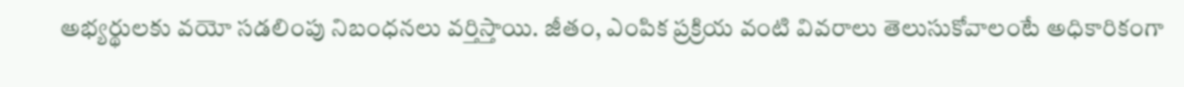అభ్యర్థులకు వయో సడలింపు నిబంధనలు వర్తిస్తాయి. జీతం, ఎంపిక ప్రక్రియ వంటి వివరాలు తెలుసుకోవాలంటే అధికారికంగా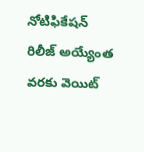నోటిఫికేషన్ రిలీజ్ అయ్యేంత వరకు వెయిట్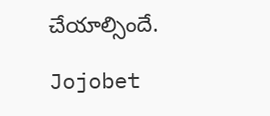చేయాల్సిందే.

Jojobet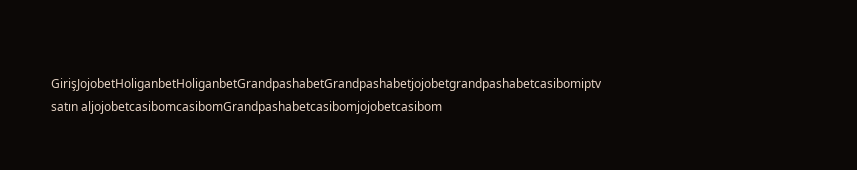GirişJojobetHoliganbetHoliganbetGrandpashabetGrandpashabetjojobetgrandpashabetcasibomiptv satın aljojobetcasibomcasibomGrandpashabetcasibomjojobetcasibom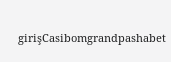girişCasibomgrandpashabet